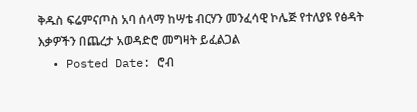ቅዱስ ፍሬምናጦስ አባ ሰላማ ከሣቴ ብርሃን መንፈሳዊ ኮሌጅ የተለያዩ የፅዳት እቃዎችን በጨረታ አወዳድሮ መግዛት ይፈልጋል
  • Posted Date: ሮብ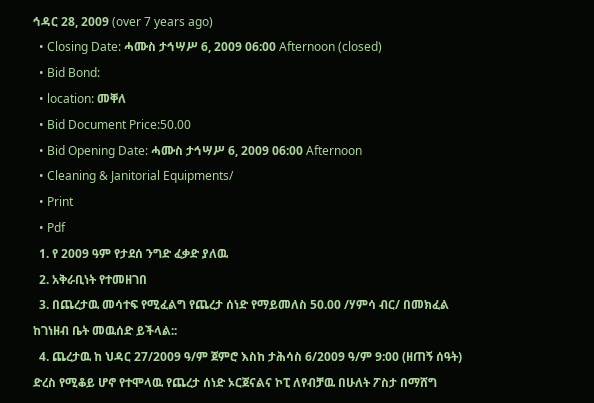ኅዳር 28, 2009 (over 7 years ago)
  • Closing Date: ሓሙስ ታኅሣሥ 6, 2009 06:00 Afternoon (closed)
  • Bid Bond:
  • location: መቐለ
  • Bid Document Price:50.00
  • Bid Opening Date: ሓሙስ ታኅሣሥ 6, 2009 06:00 Afternoon
  • Cleaning & Janitorial Equipments/
  • Print
  • Pdf
  1. የ 2009 ዓም የታደሰ ንግድ ፈቃድ ያለዉ
  2. አቅራቢነት የተመዘገበ
  3. በጨረታዉ መሳተፍ የሚፈልግ የጨረታ ሰነድ የማይመለስ 50.00 /ሃምሳ ብር/ በመክፈል ከገነዘብ ቤት መዉሰድ ይችላል::
  4. ጨረታዉ ከ ህዳር 27/2009 ዓ/ም ጀምሮ እስከ ታሕሳስ 6/2009 ዓ/ም 9:00 (ዘጠኝ ሰዓት) ድረስ የሚቆይ ሆኖ የተሞላዉ የጨረታ ሰነድ ኦርጀናልና ኮፒ ለየብቻዉ በሁለት ፖስታ በማሸግ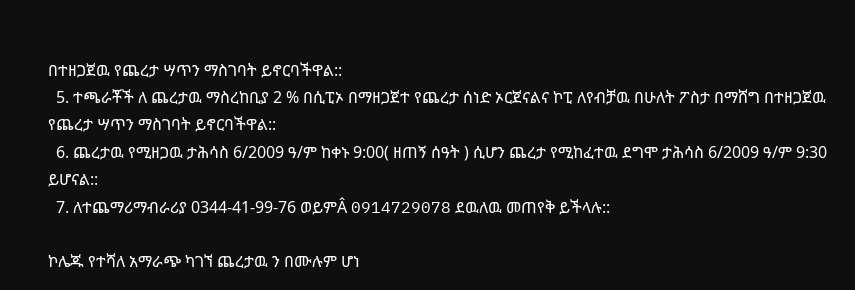በተዘጋጀዉ የጨረታ ሣጥን ማስገባት ይኖርባችዋል::
  5. ተጫራቾች ለ ጨረታዉ ማስረከቢያ 2 % በሲፒኦ በማዘጋጀተ የጨረታ ሰነድ ኦርጀናልና ኮፒ ለየብቻዉ በሁለት ፖስታ በማሸግ በተዘጋጀዉ የጨረታ ሣጥን ማስገባት ይኖርባችዋል::
  6. ጨረታዉ የሚዘጋዉ ታሕሳስ 6/2009 ዓ/ም ከቀኑ 9:00( ዘጠኝ ሰዓት ) ሲሆን ጨረታ የሚከፈተዉ ደግሞ ታሕሳስ 6/2009 ዓ/ም 9:30 ይሆናል::
  7. ለተጨማሪማብራሪያ 0344-41-99-76 ወይምÂ 0914729078 ደዉለዉ መጠየቅ ይችላሉ::

ኮሌጁ የተሻለ አማራጭ ካገኘ ጨረታዉ ን በሙሉም ሆነ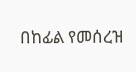በከፊል የመሰረዝ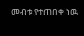መብቱ የተጠበቀ ነዉ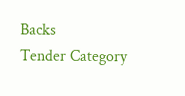Backs
Tender Category